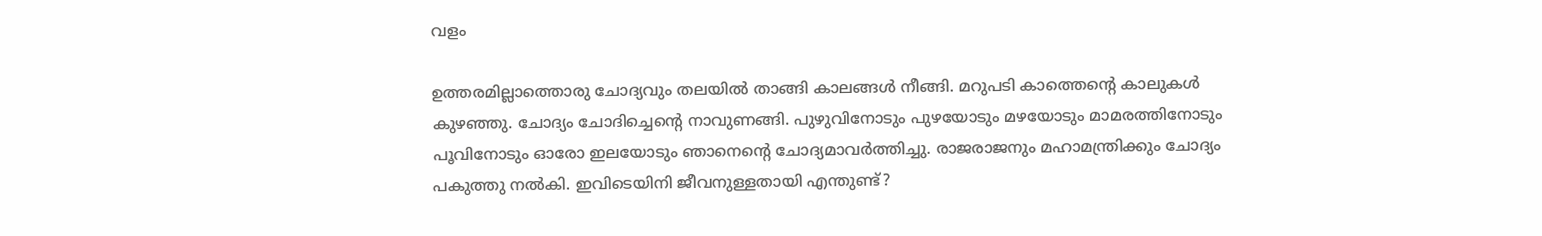വളം

ഉത്തരമില്ലാത്തൊരു ചോദ്യവും തലയില്‍ താങ്ങി കാലങ്ങള്‍ നീങ്ങി. മറുപടി കാത്തെന്റെ കാലുകള്‍ കുഴഞ്ഞു. ചോദ്യം ചോദിച്ചെന്റെ നാവുണങ്ങി. പുഴുവിനോടും പുഴയോടും മഴയോടും മാമരത്തിനോടും പൂവിനോടും ഓരോ ഇലയോടും ഞാനെന്റെ ചോദ്യമാവര്‍ത്തിച്ചു. രാജരാജനും മഹാമന്ത്രിക്കും ചോദ്യം പകുത്തു നല്‍കി. ഇവിടെയിനി ജീവനുള്ളതായി എന്തുണ്ട്?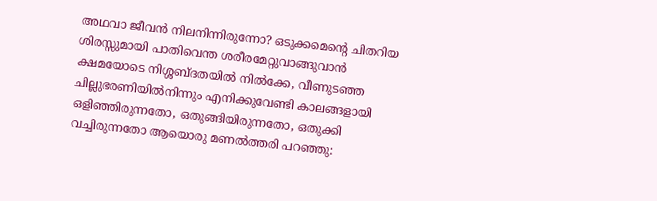അഥവാ ജീവന്‍ നിലനിന്നിരുന്നോ? ഒടുക്കമെന്റെ ചിതറിയ ശിരസ്സുമായി പാതിവെന്ത ശരീരമേറ്റുവാങ്ങുവാന്‍ ക്ഷമയോടെ നിശ്ശബ്ദതയില്‍ നില്‍ക്കേ, വീണുടഞ്ഞ ചില്ലുഭരണിയില്‍നിന്നും എനിക്കുവേണ്ടി കാലങ്ങളായി ഒളിഞ്ഞിരുന്നതോ, ഒതുങ്ങിയിരുന്നതോ, ഒതുക്കി വച്ചിരുന്നതോ ആയൊരു മണല്‍ത്തരി പറഞ്ഞു: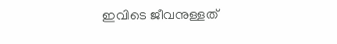ഇവിടെ ജീവനുള്ളത്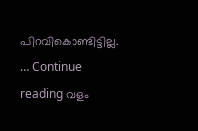പിറവികൊണ്ടിട്ടില്ല. … Continue reading വളം